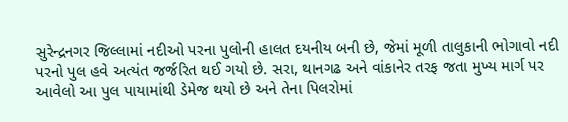સુરેન્દ્રનગર જિલ્લામાં નદીઓ પરના પુલોની હાલત દયનીય બની છે, જેમાં મૂળી તાલુકાની ભોગાવો નદી પરનો પુલ હવે અત્યંત જર્જરિત થઈ ગયો છે. સરા, થાનગઢ અને વાંકાનેર તરફ જતા મુખ્ય માર્ગ પર આવેલો આ પુલ પાયામાંથી ડેમેજ થયો છે અને તેના પિલરોમાં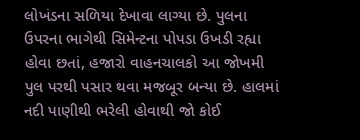લોખંડના સળિયા દેખાવા લાગ્યા છે. પુલના ઉપરના ભાગેથી સિમેન્ટના પોપડા ઉખડી રહ્યા હોવા છતાં, હજારો વાહનચાલકો આ જોખમી પુલ પરથી પસાર થવા મજબૂર બન્યા છે. હાલમાં નદી પાણીથી ભરેલી હોવાથી જો કોઈ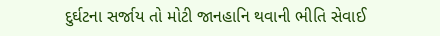દુર્ઘટના સર્જાય તો મોટી જાનહાનિ થવાની ભીતિ સેવાઈ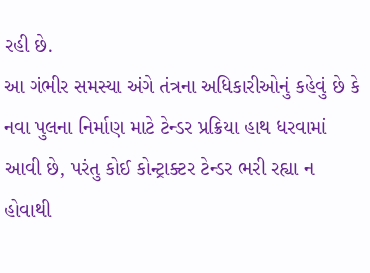રહી છે.
આ ગંભીર સમસ્યા અંગે તંત્રના અધિકારીઓનું કહેવું છે કે નવા પુલના નિર્માણ માટે ટેન્ડર પ્રક્રિયા હાથ ધરવામાં આવી છે, પરંતુ કોઈ કોન્ટ્રાક્ટર ટેન્ડર ભરી રહ્યા ન હોવાથી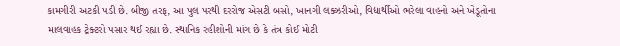કામગીરી અટકી પડી છે. બીજી તરફ, આ પુલ પરથી દરરોજ એસટી બસો, ખાનગી લક્ઝરીઓ, વિદ્યાર્થીઓ ભરેલા વાહનો અને ખેડૂતોના માલવાહક ટ્રેક્ટરો પસાર થઈ રહ્યા છે. સ્થાનિક રહીશોની માંગ છે કે તંત્ર કોઈ મોટી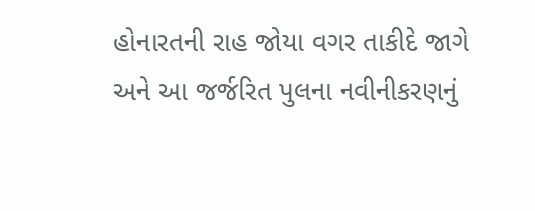હોનારતની રાહ જોયા વગર તાકીદે જાગે અને આ જર્જરિત પુલના નવીનીકરણનું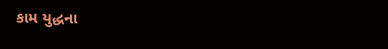કામ યુદ્ધના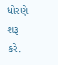ધોરણે શરૂ કરે.